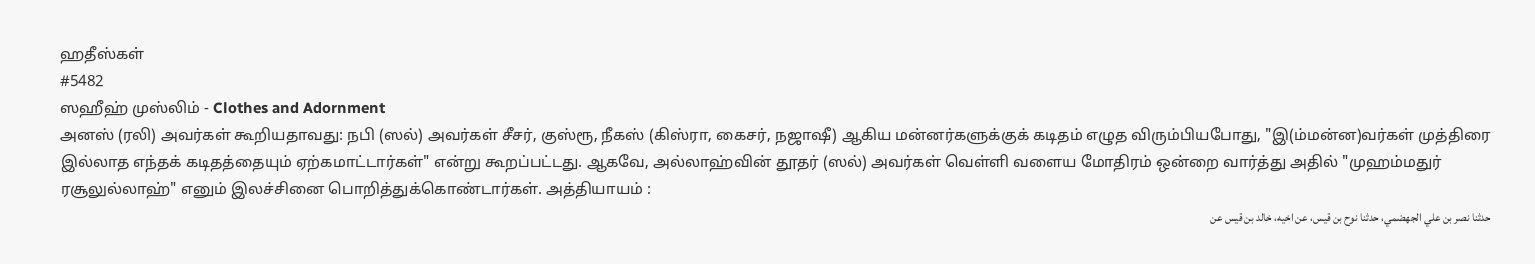ஹதீஸ்கள்
#5482
ஸஹீஹ் முஸ்லிம் - Clothes and Adornment
அனஸ் (ரலி) அவர்கள் கூறியதாவது: நபி (ஸல்) அவர்கள் சீசர், குஸ்ரூ, நீகஸ் (கிஸ்ரா, கைசர், நஜாஷீ) ஆகிய மன்னர்களுக்குக் கடிதம் எழுத விரும்பியபோது, "இ(ம்மன்ன)வர்கள் முத்திரை இல்லாத எந்தக் கடிதத்தையும் ஏற்கமாட்டார்கள்" என்று கூறப்பட்டது. ஆகவே, அல்லாஹ்வின் தூதர் (ஸல்) அவர்கள் வெள்ளி வளைய மோதிரம் ஒன்றை வார்த்து அதில் "முஹம்மதுர் ரசூலுல்லாஹ்" எனும் இலச்சினை பொறித்துக்கொண்டார்கள். அத்தியாயம் :
حدثنا نصر بن علي الجهضمي، حدثنا نوح بن قيس، عن اخيه، خالد بن قيس عن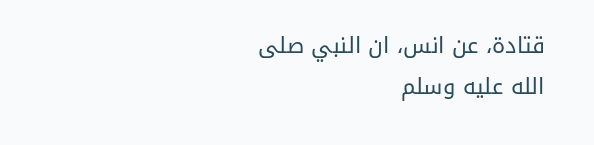قتادة، عن انس، ان النبي صلى الله عليه وسلم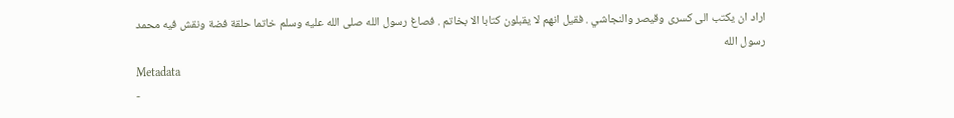اراد ان يكتب الى كسرى وقيصر والنجاشي . فقيل انهم لا يقبلون كتابا الا بخاتم . فصاغ رسول الله صلى الله عليه وسلم خاتما حلقة فضة ونقش فيه محمد رسول الله
Metadata
-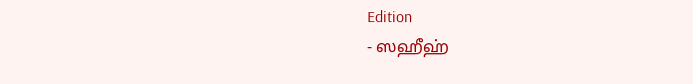Edition
- ஸஹீஹ்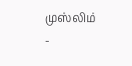முஸ்லிம்
-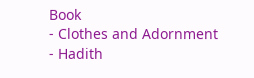Book
- Clothes and Adornment
- Hadith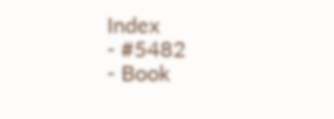Index
- #5482
- Book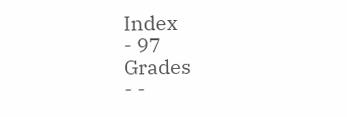Index
- 97
Grades
- -